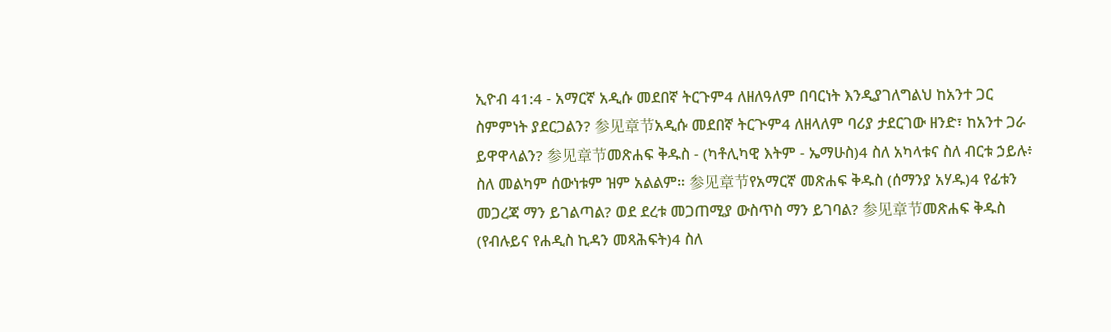ኢዮብ 41:4 - አማርኛ አዲሱ መደበኛ ትርጉም4 ለዘለዓለም በባርነት እንዲያገለግልህ ከአንተ ጋር ስምምነት ያደርጋልን? 参见章节አዲሱ መደበኛ ትርጒም4 ለዘላለም ባሪያ ታደርገው ዘንድ፣ ከአንተ ጋራ ይዋዋላልን? 参见章节መጽሐፍ ቅዱስ - (ካቶሊካዊ እትም - ኤማሁስ)4 ስለ አካላቱና ስለ ብርቱ ኃይሉ፥ ስለ መልካም ሰውነቱም ዝም አልልም። 参见章节የአማርኛ መጽሐፍ ቅዱስ (ሰማንያ አሃዱ)4 የፊቱን መጋረጃ ማን ይገልጣል? ወደ ደረቱ መጋጠሚያ ውስጥስ ማን ይገባል? 参见章节መጽሐፍ ቅዱስ (የብሉይና የሐዲስ ኪዳን መጻሕፍት)4 ስለ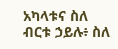አካላቱና ስለ ብርቱ ኃይሉ፥ ስለ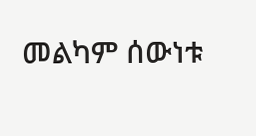መልካም ሰውነቱ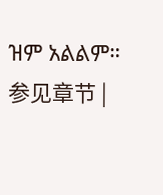ዝም አልልም። 参见章节 |